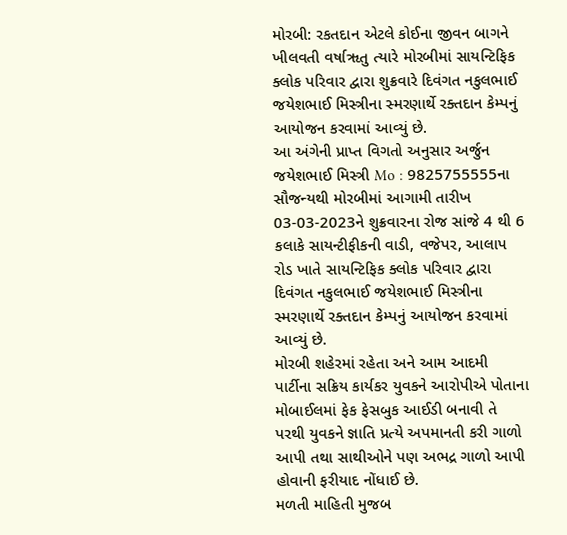મોરબી: રકતદાન એટલે કોઈના જીવન બાગને ખીલવતી વર્ષાૠતુ ત્યારે મોરબીમાં સાયન્ટિફિક ક્લોક પરિવાર દ્વારા શુક્રવારે દિવંગત નકુલભાઈ જયેશભાઈ મિસ્ત્રીના સ્મરણાર્થે રક્તદાન કેમ્પનું આયોજન કરવામાં આવ્યું છે.
આ અંગેની પ્રાપ્ત વિગતો અનુસાર અર્જુન જયેશભાઈ મિસ્ત્રી Mo : 9825755555ના સૌજન્યથી મોરબીમાં આગામી તારીખ 03-03-2023ને શુક્રવારના રોજ સાંજે 4 થી 6 કલાકે સાયન્ટીફીકની વાડી, વજેપર, આલાપ રોડ ખાતે સાયન્ટિફિક ક્લોક પરિવાર દ્વારા દિવંગત નકુલભાઈ જયેશભાઈ મિસ્ત્રીના સ્મરણાર્થે રક્તદાન કેમ્પનું આયોજન કરવામાં આવ્યું છે.
મોરબી શહેરમાં રહેતા અને આમ આદમી પાર્ટીના સક્રિય કાર્યકર યુવકને આરોપીએ પોતાના મોબાઈલમાં ફેક ફેસબુક આઈડી બનાવી તે પરથી યુવકને જ્ઞાતિ પ્રત્યે અપમાનતી કરી ગાળો આપી તથા સાથીઓને પણ અભદ્ર ગાળો આપી હોવાની ફરીયાદ નોંધાઈ છે.
મળતી માહિતી મુજબ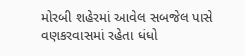મોરબી શહેરમાં આવેલ સબજેલ પાસે વણકરવાસમાં રહેતા ધંધો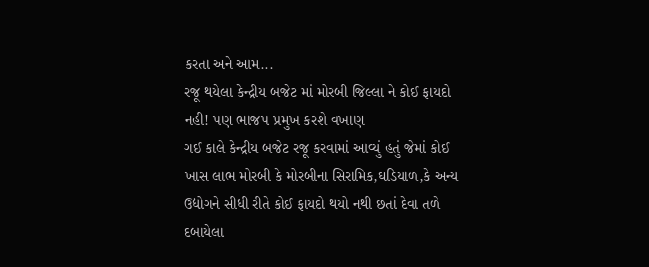કરતા અને આમ...
રજૂ થયેલા કેન્દ્રીય બજેટ માં મોરબી જિલ્લા ને કોઈ ફાયદો નહી! પણ ભાજપ પ્રમુખ કરશે વખાણ
ગઈ કાલે કેન્દ્રીય બજેટ રજૂ કરવામાં આવ્યું હતું જેમાં કોઈ ખાસ લાભ મોરબી કે મોરબીના સિરામિક,ઘડિયાળ,કે અન્ય ઉદ્યોગને સીધી રીતે કોઈ ફાયદો થયો નથી છતાં દેવા તળે દબાયેલા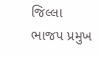જિલ્લા ભાજપ પ્રમુખ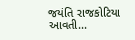જયંતિ રાજકોટિયા આવતી...